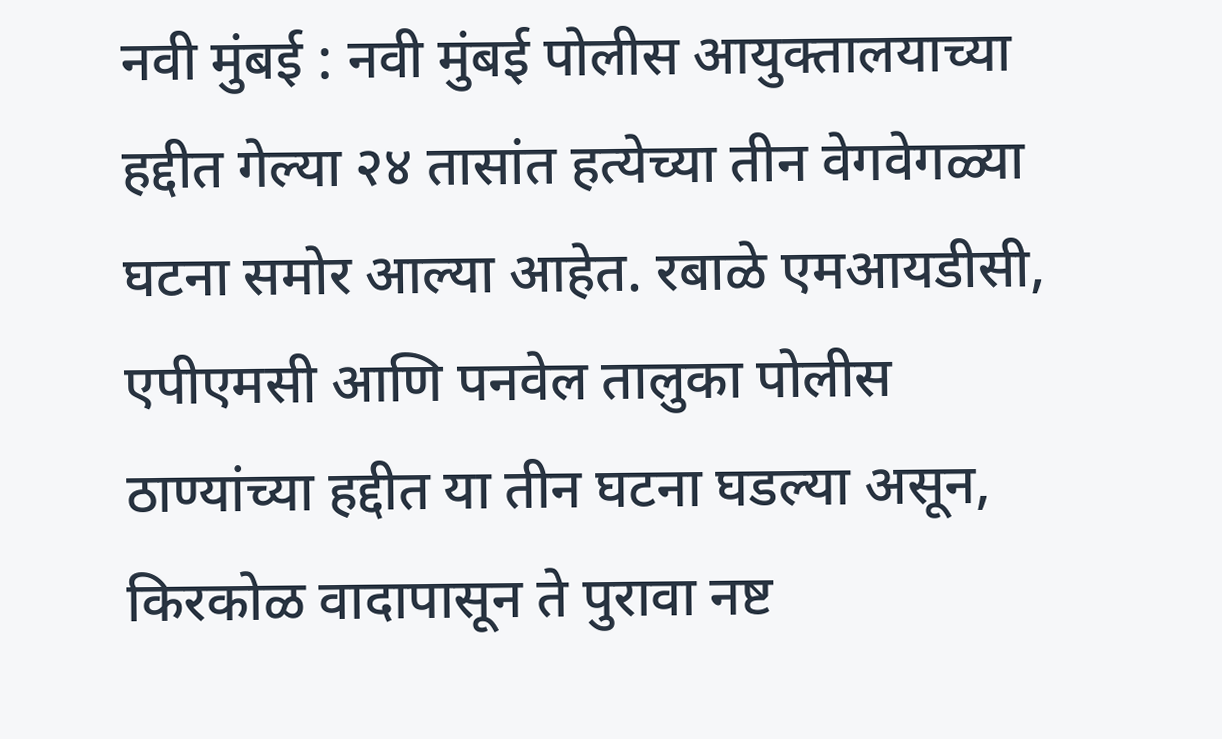नवी मुंबई : नवी मुंबई पोलीस आयुक्तालयाच्या हद्दीत गेल्या २४ तासांत हत्येच्या तीन वेगवेगळ्या घटना समोर आल्या आहेत. रबाळे एमआयडीसी, एपीएमसी आणि पनवेल तालुका पोलीस ठाण्यांच्या हद्दीत या तीन घटना घडल्या असून, किरकोळ वादापासून ते पुरावा नष्ट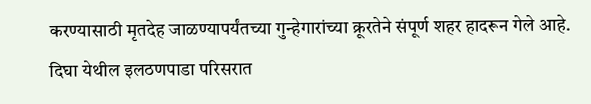करण्यासाठी मृतदेह जाळण्यापर्यंतच्या गुन्हेगारांच्या क्रूरतेने संपूर्ण शहर हादरून गेले आहे.
दिघा येथील इलठणपाडा परिसरात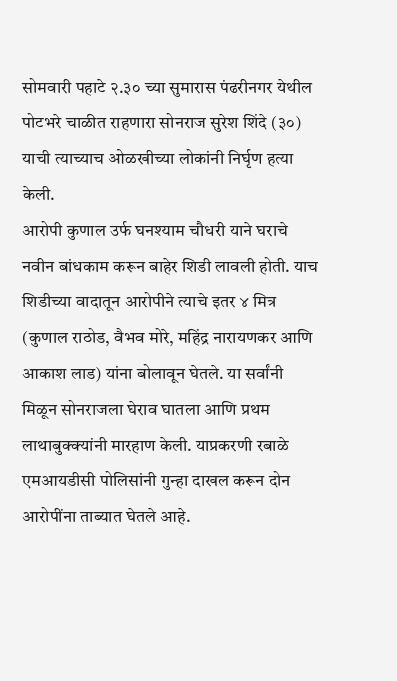सोमवारी पहाटे २.३० च्या सुमारास पंढरीनगर येथील पोटभरे चाळीत राहणारा सोनराज सुरेश शिंदे (३०) याची त्याच्याच ओळखीच्या लोकांनी निर्घृण हत्या केली.
आरोपी कुणाल उर्फ घनश्याम चौधरी याने घराचे नवीन बांधकाम करून बाहेर शिडी लावली होती. याच शिडीच्या वादातून आरोपीने त्याचे इतर ४ मित्र (कुणाल राठोड, वैभव मोरे, महिंद्र नारायणकर आणि आकाश लाड) यांना बोलावून घेतले. या सर्वांनी मिळून सोनराजला घेराव घातला आणि प्रथम लाथाबुक्क्यांनी मारहाण केली. याप्रकरणी रबाळे एमआयडीसी पोलिसांनी गुन्हा दाखल करून दोन आरोपींना ताब्यात घेतले आहे.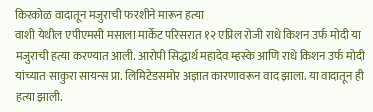किरकोळ वादातून मजुराची फरशीने मारून हत्या
वाशी येथील एपीएमसी मसाला मार्केट परिसरात १२ एप्रिल रोजी राधे किशन उर्फ मोदी या मजुराची हत्या करण्यात आली. आरोपी सिद्धार्थ महादेव म्हस्के आणि राधे किशन उर्फ मोदी यांच्यात साकुरा सायन्स प्रा. लिमिटेडसमोर अज्ञात कारणावरून वाद झाला. या वादातून ही हत्या झाली.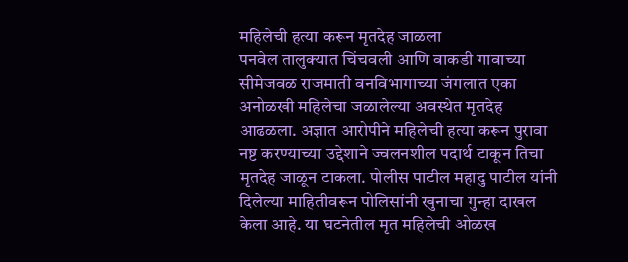महिलेची हत्या करून मृतदेह जाळला
पनवेल तालुक्यात चिंचवली आणि वाकडी गावाच्या सीमेजवळ राजमाती वनविभागाच्या जंगलात एका अनोळखी महिलेचा जळालेल्या अवस्थेत मृतदेह आढळला. अज्ञात आरोपीने महिलेची हत्या करून पुरावा नष्ट करण्याच्या उद्देशाने ज्वलनशील पदार्थ टाकून तिचा मृतदेह जाळून टाकला. पोलीस पाटील महादु पाटील यांनी दिलेल्या माहितीवरून पोलिसांनी खुनाचा गुन्हा दाखल केला आहे. या घटनेतील मृत महिलेची ओळख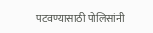पटवण्यासाठी पोलिसांनी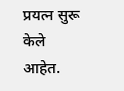प्रयत्न सुरू केले आहेत.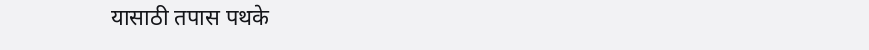यासाठी तपास पथके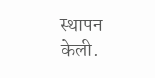स्थापन केली.